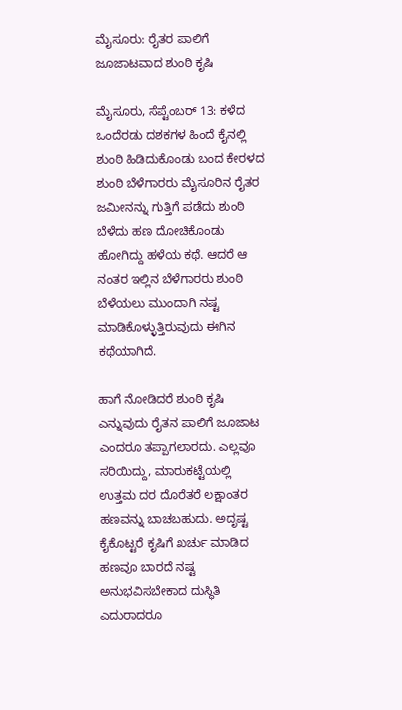ಮೈಸೂರು: ರೈತರ ಪಾಲಿಗೆ ಜೂಜಾಟವಾದ ಶುಂಠಿ ಕೃಷಿ

ಮೈಸೂರು, ಸೆಪ್ಟೆಂಬರ್ 13: ಕಳೆದ ಒಂದೆರಡು ದಶಕಗಳ ಹಿಂದೆ ಕೈನಲ್ಲಿ ಶುಂಠಿ ಹಿಡಿದುಕೊಂಡು ಬಂದ ಕೇರಳದ ಶುಂಠಿ ಬೆಳೆಗಾರರು ಮೈಸೂರಿನ ರೈತರ ಜಮೀನನ್ನು ಗುತ್ತಿಗೆ ಪಡೆದು ಶುಂಠಿ ಬೆಳೆದು ಹಣ ದೋಚಿಕೊಂಡು ಹೋಗಿದ್ದು ಹಳೆಯ ಕಥೆ. ಆದರೆ ಆ ನಂತರ ಇಲ್ಲಿನ ಬೆಳೆಗಾರರು ಶುಂಠಿ ಬೆಳೆಯಲು ಮುಂದಾಗಿ ನಷ್ಟ ಮಾಡಿಕೊಳ್ಳುತ್ತಿರುವುದು ಈಗಿನ ಕಥೆಯಾಗಿದೆ.

ಹಾಗೆ ನೋಡಿದರೆ ಶುಂಠಿ ಕೃಷಿ ಎನ್ನುವುದು ರೈತನ ಪಾಲಿಗೆ ಜೂಜಾಟ ಎಂದರೂ ತಪ್ಪಾಗಲಾರದು. ಎಲ್ಲವೂ ಸರಿಯಿದ್ದು, ಮಾರುಕಟ್ಟೆಯಲ್ಲಿ ಉತ್ತಮ ದರ ದೊರೆತರೆ ಲಕ್ಷಾಂತರ ಹಣವನ್ನು ಬಾಚಬಹುದು. ಅದೃಷ್ಟ ಕೈಕೊಟ್ಟರೆ ಕೃಷಿಗೆ ಖರ್ಚು ಮಾಡಿದ ಹಣವೂ ಬಾರದೆ ನಷ್ಟ ಅನುಭವಿಸಬೇಕಾದ ದುಸ್ಥಿತಿ ಎದುರಾದರೂ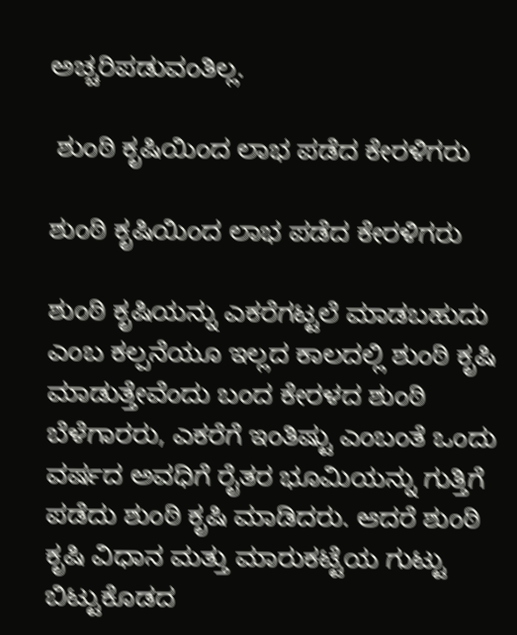ಅಚ್ಚರಿಪಡುವಂತಿಲ್ಲ.

 ಶುಂಠಿ ಕೃಷಿಯಿಂದ ಲಾಭ ಪಡೆದ ಕೇರಳಿಗರು

ಶುಂಠಿ ಕೃಷಿಯಿಂದ ಲಾಭ ಪಡೆದ ಕೇರಳಿಗರು

ಶುಂಠಿ ಕೃಷಿಯನ್ನು ಎಕರೆಗಟ್ಟಲೆ ಮಾಡಬಹುದು ಎಂಬ ಕಲ್ಪನೆಯೂ ಇಲ್ಲದ ಕಾಲದಲ್ಲಿ ಶುಂಠಿ ಕೃಷಿ ಮಾಡುತ್ತೇವೆಂದು ಬಂದ ಕೇರಳದ ಶುಂಠಿ ಬೆಳೆಗಾರರು, ಎಕರೆಗೆ ಇಂತಿಷ್ಟು ಎಂಬಂತೆ ಒಂದು ವರ್ಷದ ಅವಧಿಗೆ ರೈತರ ಭೂಮಿಯನ್ನು ಗುತ್ತಿಗೆ ಪಡೆದು ಶುಂಠಿ ಕೃಷಿ ಮಾಡಿದರು. ಆದರೆ ಶುಂಠಿ ಕೃಷಿ ವಿಧಾನ ಮತ್ತು ಮಾರುಕಟ್ಟೆಯ ಗುಟ್ಟು ಬಿಟ್ಟುಕೊಡದ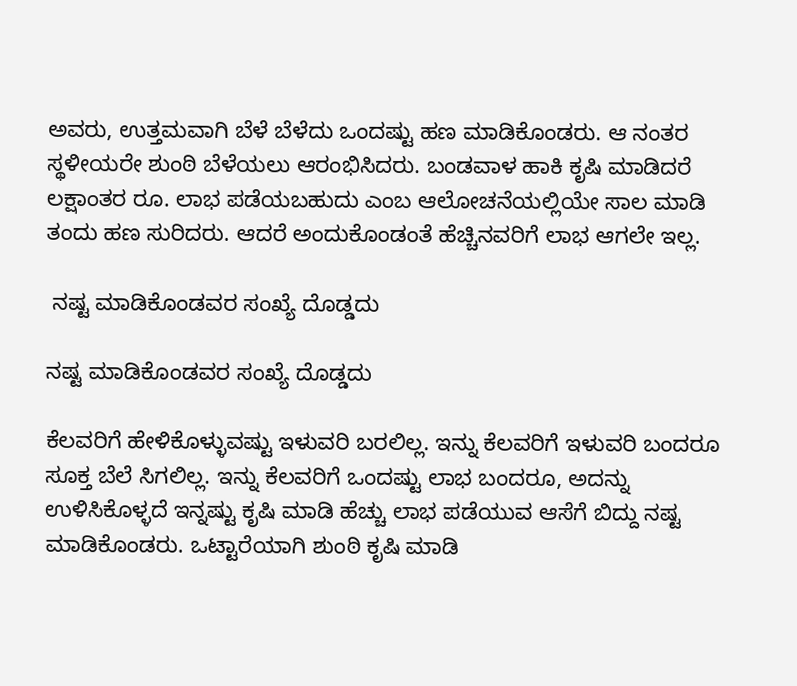ಅವರು, ಉತ್ತಮವಾಗಿ ಬೆಳೆ ಬೆಳೆದು ಒಂದಷ್ಟು ಹಣ ಮಾಡಿಕೊಂಡರು. ಆ ನಂತರ ಸ್ಥಳೀಯರೇ ಶುಂಠಿ ಬೆಳೆಯಲು ಆರಂಭಿಸಿದರು. ಬಂಡವಾಳ ಹಾಕಿ ಕೃಷಿ ಮಾಡಿದರೆ ಲಕ್ಷಾಂತರ ರೂ. ಲಾಭ ಪಡೆಯಬಹುದು ಎಂಬ ಆಲೋಚನೆಯಲ್ಲಿಯೇ ಸಾಲ ಮಾಡಿ ತಂದು ಹಣ ಸುರಿದರು. ಆದರೆ ಅಂದುಕೊಂಡಂತೆ ಹೆಚ್ಚಿನವರಿಗೆ ಲಾಭ ಆಗಲೇ ಇಲ್ಲ.

 ನಷ್ಟ ಮಾಡಿಕೊಂಡವರ ಸಂಖ್ಯೆ ದೊಡ್ಡದು

ನಷ್ಟ ಮಾಡಿಕೊಂಡವರ ಸಂಖ್ಯೆ ದೊಡ್ಡದು

ಕೆಲವರಿಗೆ ಹೇಳಿಕೊಳ್ಳುವಷ್ಟು ಇಳುವರಿ ಬರಲಿಲ್ಲ. ಇನ್ನು ಕೆಲವರಿಗೆ ಇಳುವರಿ ಬಂದರೂ ಸೂಕ್ತ ಬೆಲೆ ಸಿಗಲಿಲ್ಲ. ಇನ್ನು ಕೆಲವರಿಗೆ ಒಂದಷ್ಟು ಲಾಭ ಬಂದರೂ, ಅದನ್ನು ಉಳಿಸಿಕೊಳ್ಳದೆ ಇನ್ನಷ್ಟು ಕೃಷಿ ಮಾಡಿ ಹೆಚ್ಚು ಲಾಭ ಪಡೆಯುವ ಆಸೆಗೆ ಬಿದ್ದು ನಷ್ಟ ಮಾಡಿಕೊಂಡರು. ಒಟ್ಟಾರೆಯಾಗಿ ಶುಂಠಿ ಕೃಷಿ ಮಾಡಿ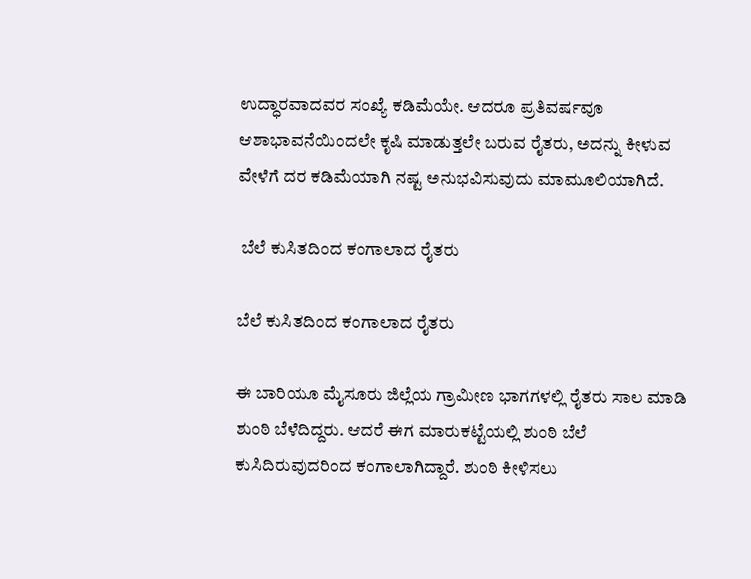ಉದ್ಧಾರವಾದವರ ಸಂಖ್ಯೆ ಕಡಿಮೆಯೇ. ಆದರೂ ಪ್ರತಿವರ್ಷವೂ ಆಶಾಭಾವನೆಯಿಂದಲೇ ಕೃಷಿ ಮಾಡುತ್ತಲೇ ಬರುವ ರೈತರು, ಅದನ್ನು ಕೀಳುವ ವೇಳೆಗೆ ದರ ಕಡಿಮೆಯಾಗಿ ನಷ್ಟ ಅನುಭವಿಸುವುದು ಮಾಮೂಲಿಯಾಗಿದೆ.

 ಬೆಲೆ ಕುಸಿತದಿಂದ ಕಂಗಾಲಾದ ರೈತರು

ಬೆಲೆ ಕುಸಿತದಿಂದ ಕಂಗಾಲಾದ ರೈತರು

ಈ ಬಾರಿಯೂ ಮೈಸೂರು ಜಿಲ್ಲೆಯ ಗ್ರಾಮೀಣ ಭಾಗಗಳಲ್ಲಿ ರೈತರು ಸಾಲ ಮಾಡಿ ಶುಂಠಿ ಬೆಳೆದಿದ್ದರು. ಆದರೆ ಈಗ ಮಾರುಕಟ್ಟೆಯಲ್ಲಿ ಶುಂಠಿ ಬೆಲೆ ಕುಸಿದಿರುವುದರಿಂದ ಕಂಗಾಲಾಗಿದ್ದಾರೆ. ಶುಂಠಿ ಕೀಳಿಸಲು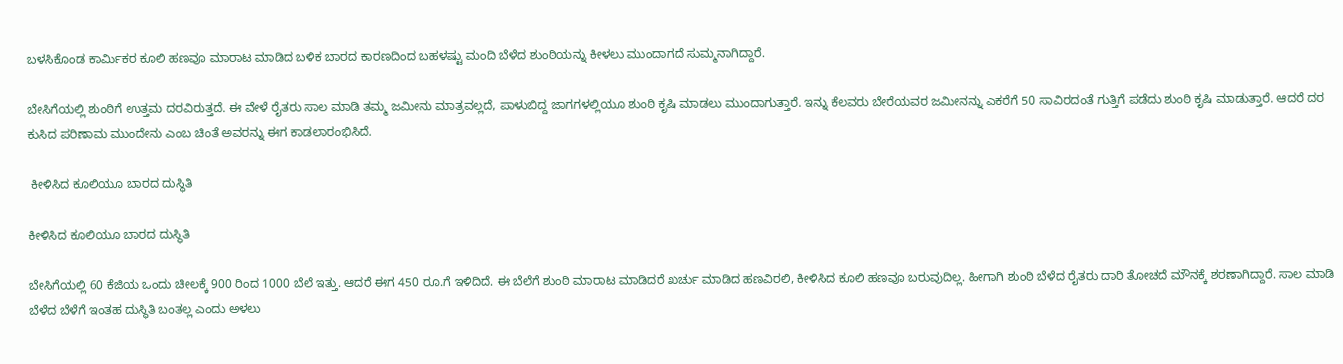ಬಳಸಿಕೊಂಡ ಕಾರ್ಮಿಕರ ಕೂಲಿ ಹಣವೂ ಮಾರಾಟ ಮಾಡಿದ ಬಳಿಕ ಬಾರದ ಕಾರಣದಿಂದ ಬಹಳಷ್ಟು ಮಂದಿ ಬೆಳೆದ ಶುಂಠಿಯನ್ನು ಕೀಳಲು ಮುಂದಾಗದೆ ಸುಮ್ಮನಾಗಿದ್ದಾರೆ.

ಬೇಸಿಗೆಯಲ್ಲಿ ಶುಂಠಿಗೆ ಉತ್ತಮ ದರವಿರುತ್ತದೆ. ಈ ವೇಳೆ ರೈತರು ಸಾಲ ಮಾಡಿ ತಮ್ಮ ಜಮೀನು ಮಾತ್ರವಲ್ಲದೆ, ಪಾಳುಬಿದ್ದ ಜಾಗಗಳಲ್ಲಿಯೂ ಶುಂಠಿ ಕೃಷಿ ಮಾಡಲು ಮುಂದಾಗುತ್ತಾರೆ. ಇನ್ನು ಕೆಲವರು ಬೇರೆಯವರ ಜಮೀನನ್ನು ಎಕರೆಗೆ 50 ಸಾವಿರದಂತೆ ಗುತ್ತಿಗೆ ಪಡೆದು ಶುಂಠಿ ಕೃಷಿ ಮಾಡುತ್ತಾರೆ. ಆದರೆ ದರ ಕುಸಿದ ಪರಿಣಾಮ ಮುಂದೇನು ಎಂಬ ಚಿಂತೆ ಅವರನ್ನು ಈಗ ಕಾಡಲಾರಂಭಿಸಿದೆ.

 ಕೀಳಿಸಿದ ಕೂಲಿಯೂ ಬಾರದ ದುಸ್ಥಿತಿ

ಕೀಳಿಸಿದ ಕೂಲಿಯೂ ಬಾರದ ದುಸ್ಥಿತಿ

ಬೇಸಿಗೆಯಲ್ಲಿ 60 ಕೆಜಿಯ ಒಂದು ಚೀಲಕ್ಕೆ 900 ರಿಂದ 1000 ಬೆಲೆ ಇತ್ತು. ಆದರೆ ಈಗ 450 ರೂ.ಗೆ ಇಳಿದಿದೆ. ಈ ಬೆಲೆಗೆ ಶುಂಠಿ ಮಾರಾಟ ಮಾಡಿದರೆ ಖರ್ಚು ಮಾಡಿದ ಹಣವಿರಲಿ, ಕೀಳಿಸಿದ ಕೂಲಿ ಹಣವೂ ಬರುವುದಿಲ್ಲ. ಹೀಗಾಗಿ ಶುಂಠಿ ಬೆಳೆದ ರೈತರು ದಾರಿ ತೋಚದೆ ಮೌನಕ್ಕೆ ಶರಣಾಗಿದ್ದಾರೆ. ಸಾಲ ಮಾಡಿ ಬೆಳೆದ ಬೆಳೆಗೆ ಇಂತಹ ದುಸ್ಥಿತಿ ಬಂತಲ್ಲ ಎಂದು ಅಳಲು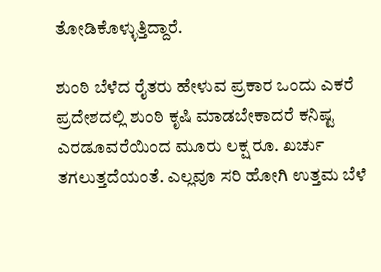ತೋಡಿಕೊಳ್ಳುತ್ತಿದ್ದಾರೆ.

ಶುಂಠಿ ಬೆಳೆದ ರೈತರು ಹೇಳುವ ಪ್ರಕಾರ ಒಂದು ಎಕರೆ ಪ್ರದೇಶದಲ್ಲಿ ಶುಂಠಿ ಕೃಷಿ ಮಾಡಬೇಕಾದರೆ ಕನಿಷ್ಟ ಎರಡೂವರೆಯಿಂದ ಮೂರು ಲಕ್ಷ ರೂ. ಖರ್ಚು ತಗಲುತ್ತದೆಯಂತೆ. ಎಲ್ಲವೂ ಸರಿ ಹೋಗಿ ಉತ್ತಮ ಬೆಳೆ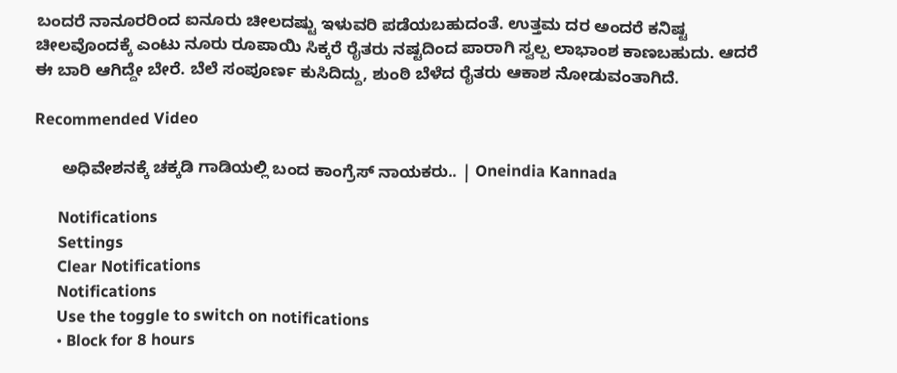ಬಂದರೆ ನಾನೂರರಿಂದ ಐನೂರು ಚೀಲದಷ್ಟು ಇಳುವರಿ ಪಡೆಯಬಹುದಂತೆ. ಉತ್ತಮ ದರ ಅಂದರೆ ಕನಿಷ್ಟ ಚೀಲವೊಂದಕ್ಕೆ ಎಂಟು ನೂರು ರೂಪಾಯಿ ಸಿಕ್ಕರೆ ರೈತರು ನಷ್ಟದಿಂದ ಪಾರಾಗಿ ಸ್ವಲ್ಪ ಲಾಭಾಂಶ ಕಾಣಬಹುದು. ಆದರೆ ಈ ಬಾರಿ ಆಗಿದ್ದೇ ಬೇರೆ. ಬೆಲೆ ಸಂಪೂರ್ಣ ಕುಸಿದಿದ್ದು, ಶುಂಠಿ ಬೆಳೆದ ರೈತರು ಆಕಾಶ ನೋಡುವಂತಾಗಿದೆ.

Recommended Video

      ಅಧಿವೇಶನಕ್ಕೆ ಚಕ್ಕಡಿ ಗಾಡಿಯಲ್ಲಿ ಬಂದ ಕಾಂಗ್ರೆಸ್‌ ನಾಯಕರು.. | Oneindia Kannada

      Notifications
      Settings
      Clear Notifications
      Notifications
      Use the toggle to switch on notifications
      • Block for 8 hours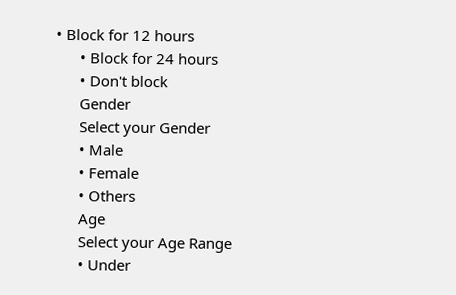• Block for 12 hours
      • Block for 24 hours
      • Don't block
      Gender
      Select your Gender
      • Male
      • Female
      • Others
      Age
      Select your Age Range
      • Under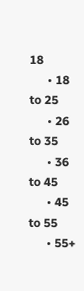18
      • 18 to 25
      • 26 to 35
      • 36 to 45
      • 45 to 55
      • 55+